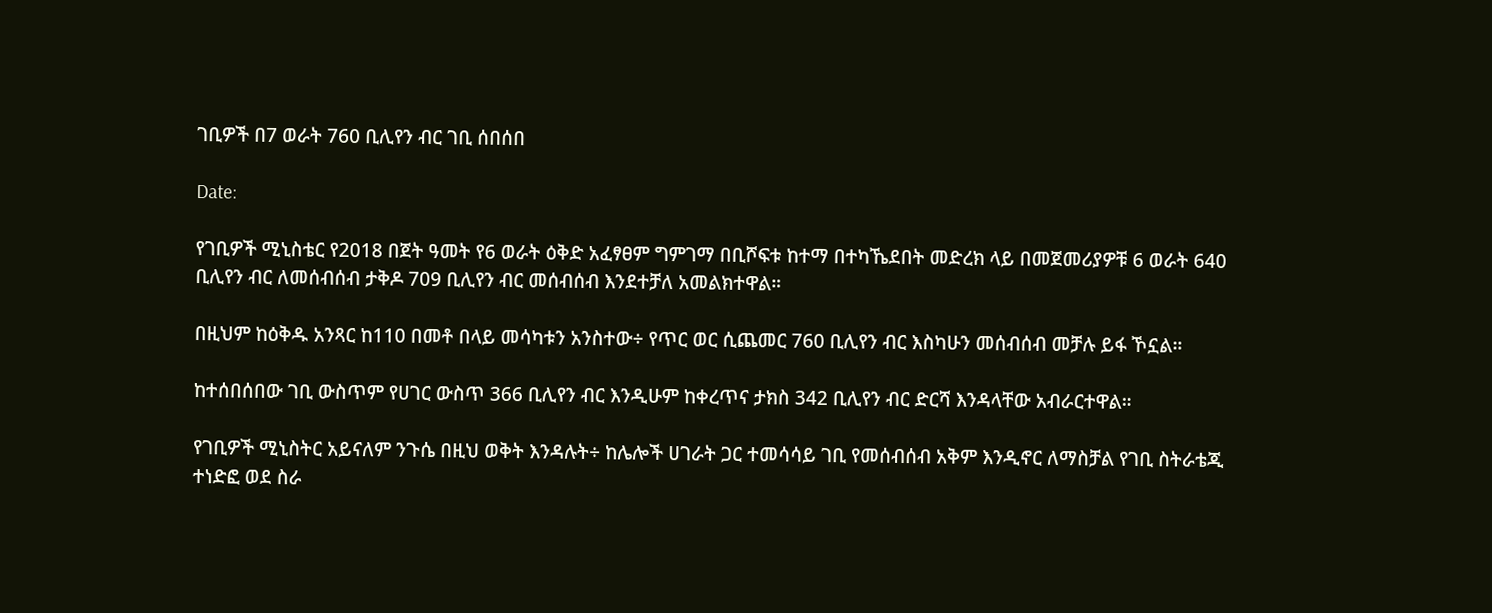ገቢዎች በ7 ወራት 760 ቢሊየን ብር ገቢ ሰበሰበ

Date:

የገቢዎች ሚኒስቴር የ2018 በጀት ዓመት የ6 ወራት ዕቅድ አፈፃፀም ግምገማ በቢሾፍቱ ከተማ በተካኼደበት መድረክ ላይ በመጀመሪያዎቹ 6 ወራት 640 ቢሊየን ብር ለመሰብሰብ ታቅዶ 709 ቢሊየን ብር መሰብሰብ እንደተቻለ አመልክተዋል።

በዚህም ከዕቅዱ አንጻር ከ110 በመቶ በላይ መሳካቱን አንስተው÷ የጥር ወር ሲጨመር 760 ቢሊየን ብር እስካሁን መሰብሰብ መቻሉ ይፋ ኾኗል።

ከተሰበሰበው ገቢ ውስጥም የሀገር ውስጥ 366 ቢሊየን ብር እንዲሁም ከቀረጥና ታክስ 342 ቢሊየን ብር ድርሻ እንዳላቸው አብራርተዋል።

የገቢዎች ሚኒስትር አይናለም ንጉሴ በዚህ ወቅት እንዳሉት÷ ከሌሎች ሀገራት ጋር ተመሳሳይ ገቢ የመሰብሰብ አቅም እንዲኖር ለማስቻል የገቢ ስትራቴጂ ተነድፎ ወደ ስራ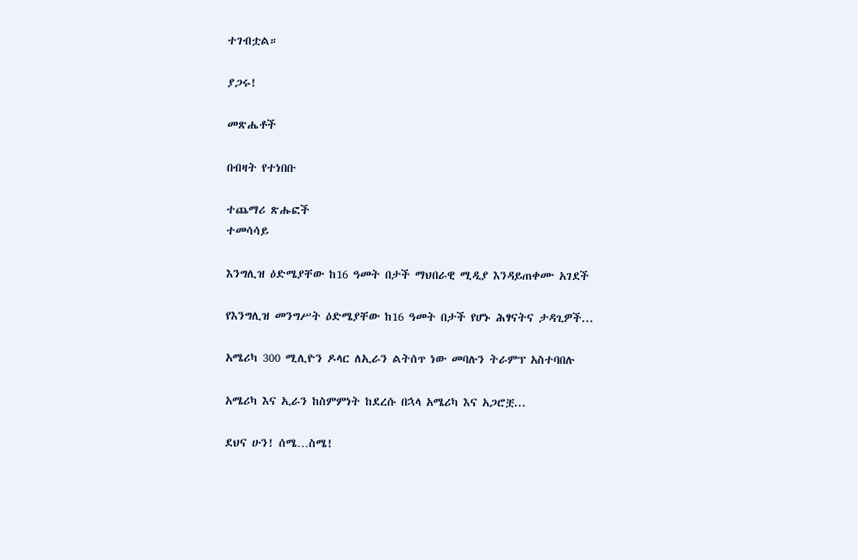ተገብቷል።

ያጋሩ!

መጽሔቶች

በብዛት የተነበቡ

ተጨማሪ ጽሑፎች
ተመሳሳይ

እንግሊዝ ዕድሜያቸው ከ16 ዓመት በታች ማህበራዊ ሚዲያ እንዳይጠቀሙ አገደች

የእንግሊዝ መንግሥት ዕድሜያቸው ከ16 ዓመት በታች የሆኑ ሕፃናትና ታዳጊዎች...

አሜሪካ 300 ሚሊዮን ዶላር ለኢራን ልትሰጥ ነው መባሉን ትራምፕ አስተባበሉ

አሜሪካ እና ኢራን ከስምምነት ከደረሱ በኋላ አሜሪካ እና አጋሮቿ...

ደህና ሁን! ሰሜ…ስሜ!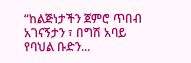“ከልጅነታችን ጀምሮ ጥበብ አገናኝታን ፣ በግሽ አባይ የባህል ቡድን...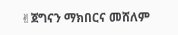✌ጀግናን ማክበርና መሸለም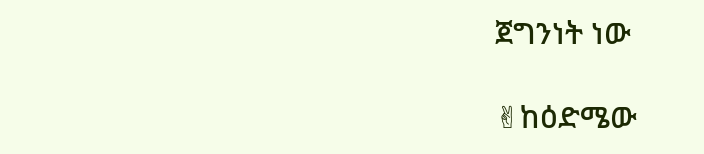ጀግንነት ነው

✌ከዕድሜው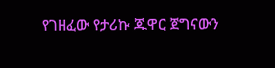የገዘፈው የታሪኩ ጁዋር ጀግናውን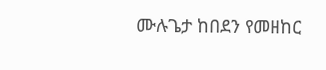ሙሉጌታ ከበደን የመዘከር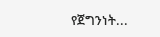የጀግንነት...